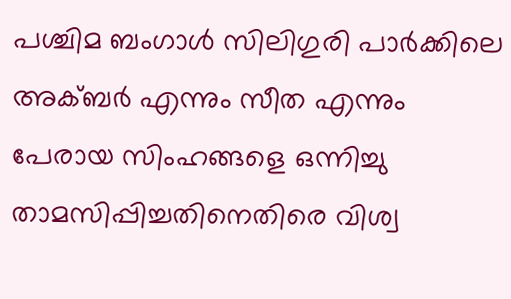പശ്ചിമ ബംഗാൾ സിലിഗുരി പാർക്കിലെ അക്ബർ എന്നും സീത എന്നും പേരായ സിംഹങ്ങളെ ഒന്നിച്ചു താമസിപ്പിച്ചതിനെതിരെ വിശ്വ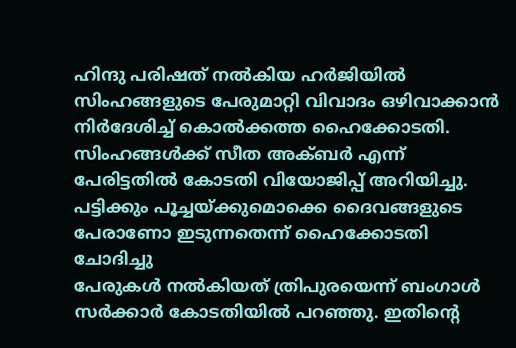ഹിന്ദു പരിഷത് നൽകിയ ഹർജിയിൽ സിംഹങ്ങളുടെ പേരുമാറ്റി വിവാദം ഒഴിവാക്കാൻ നിർദേശിച്ച് കൊൽക്കത്ത ഹൈക്കോടതി. സിംഹങ്ങൾക്ക് സീത അക്ബർ എന്ന് പേരിട്ടതിൽ കോടതി വിയോജിപ്പ് അറിയിച്ചു. പട്ടിക്കും പൂച്ചയ്ക്കുമൊക്കെ ദൈവങ്ങളുടെ പേരാണോ ഇടുന്നതെന്ന് ഹൈക്കോടതി ചോദിച്ചു
പേരുകൾ നൽകിയത് ത്രിപുരയെന്ന് ബംഗാൾ സർക്കാർ കോടതിയിൽ പറഞ്ഞു. ഇതിന്റെ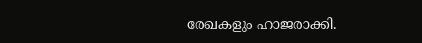രേഖകളും ഹാജരാക്കി.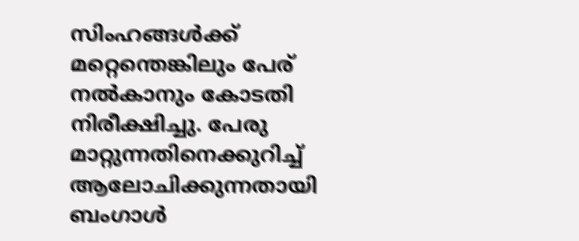സിംഹങ്ങൾക്ക് മറ്റെന്തെങ്കിലും പേര് നൽകാനും കോടതി നിരീക്ഷിച്ചു. പേരു മാറ്റുന്നതിനെക്കുറിച്ച് ആലോചിക്കുന്നതായി ബംഗാൾ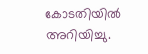കോടതിയിൽ അറിയിച്ചു.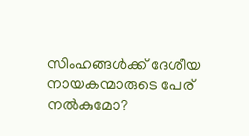സിംഹങ്ങൾക്ക് ദേശീയ നായകന്മാരുടെ പേര് നൽകുമോ?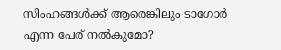സിംഹങ്ങൾക്ക് ആരെങ്കിലും ടാഗോർ എന്ന പേര് നൽകുമോ?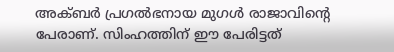അക്ബർ പ്രഗൽഭനായ മുഗൾ രാജാവിൻ്റെ പേരാണ്. സിംഹത്തിന് ഈ പേരിട്ടത്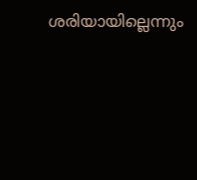ശരിയായില്ലെന്നും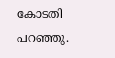കോടതി പറഞ്ഞു.